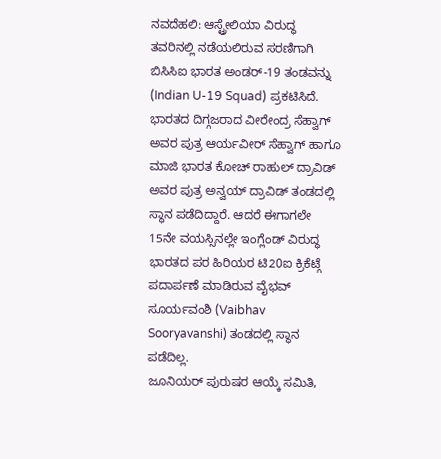ನವದೆಹಲಿ: ಆಸ್ಟ್ರೇಲಿಯಾ ವಿರುದ್ಧ ತವರಿನಲ್ಲಿ ನಡೆಯಲಿರುವ ಸರಣಿಗಾಗಿ ಬಿಸಿಸಿಐ ಭಾರತ ಅಂಡರ್-19 ತಂಡವನ್ನು (Indian U-19 Squad) ಪ್ರಕಟಿಸಿದೆ. ಭಾರತದ ದಿಗ್ಗಜರಾದ ವೀರೇಂದ್ರ ಸೆಹ್ವಾಗ್ ಅವರ ಪುತ್ರ ಆರ್ಯವೀರ್ ಸೆಹ್ವಾಗ್ ಹಾಗೂ ಮಾಜಿ ಭಾರತ ಕೋಚ್ ರಾಹುಲ್ ದ್ರಾವಿಡ್ ಅವರ ಪುತ್ರ ಅನ್ವಯ್ ದ್ರಾವಿಡ್ ತಂಡದಲ್ಲಿ ಸ್ಥಾನ ಪಡೆದಿದ್ದಾರೆ. ಆದರೆ ಈಗಾಗಲೇ 15ನೇ ವಯಸ್ಸಿನಲ್ಲೇ ಇಂಗ್ಲೆಂಡ್ ವಿರುದ್ಧ ಭಾರತದ ಪರ ಹಿರಿಯರ ಟಿ20ಐ ಕ್ರಿಕೆಟ್ಗೆ ಪದಾರ್ಪಣೆ ಮಾಡಿರುವ ವೈಭವ್ ಸೂರ್ಯವಂಶಿ (Vaibhav Sooryavanshi) ತಂಡದಲ್ಲಿ ಸ್ಥಾನ ಪಡೆದಿಲ್ಲ.
ಜೂನಿಯರ್ ಪುರುಷರ ಆಯ್ಕೆ ಸಮಿತಿ,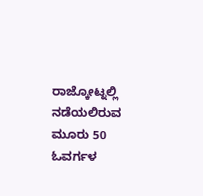ರಾಜ್ಕೋಟ್ನಲ್ಲಿ ನಡೆಯಲಿರುವ ಮೂರು 50 ಓವರ್ಗಳ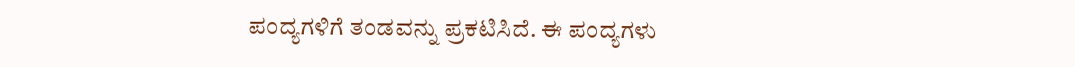ಪಂದ್ಯಗಳಿಗೆ ತಂಡವನ್ನು ಪ್ರಕಟಿಸಿದೆ. ಈ ಪಂದ್ಯಗಳು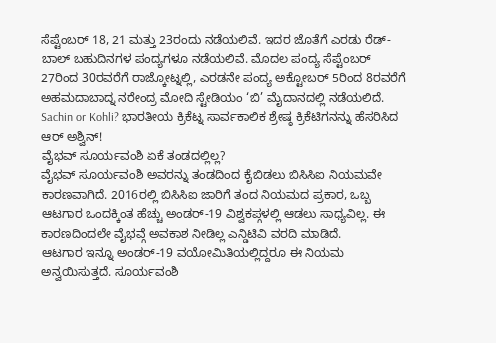ಸೆಪ್ಟೆಂಬರ್ 18, 21 ಮತ್ತು 23ರಂದು ನಡೆಯಲಿವೆ. ಇದರ ಜೊತೆಗೆ ಎರಡು ರೆಡ್-ಬಾಲ್ ಬಹುದಿನಗಳ ಪಂದ್ಯಗಳೂ ನಡೆಯಲಿವೆ. ಮೊದಲ ಪಂದ್ಯ ಸೆಪ್ಟೆಂಬರ್ 27ರಿಂದ 30ರವರೆಗೆ ರಾಜ್ಕೋಟ್ನಲ್ಲಿ, ಎರಡನೇ ಪಂದ್ಯ ಅಕ್ಟೋಬರ್ 5ರಿಂದ 8ರವರೆಗೆ ಅಹಮದಾಬಾದ್ನ ನರೇಂದ್ರ ಮೋದಿ ಸ್ಟೇಡಿಯಂ ‘ಬಿ’ ಮೈದಾನದಲ್ಲಿ ನಡೆಯಲಿದೆ.
Sachin or Kohli? ಭಾರತೀಯ ಕ್ರಿಕೆಟ್ನ ಸಾರ್ವಕಾಲಿಕ ಶ್ರೇಷ್ಠ ಕ್ರಿಕೆಟಿಗನನ್ನು ಹೆಸರಿಸಿದ ಆರ್ ಅಶ್ವಿನ್!
ವೈಭವ್ ಸೂರ್ಯವಂಶಿ ಏಕೆ ತಂಡದಲ್ಲಿಲ್ಲ?
ವೈಭವ್ ಸೂರ್ಯವಂಶಿ ಅವರನ್ನು ತಂಡದಿಂದ ಕೈಬಿಡಲು ಬಿಸಿಸಿಐ ನಿಯಮವೇ ಕಾರಣವಾಗಿದೆ. 2016ರಲ್ಲಿ ಬಿಸಿಸಿಐ ಜಾರಿಗೆ ತಂದ ನಿಯಮದ ಪ್ರಕಾರ, ಒಬ್ಬ ಆಟಗಾರ ಒಂದಕ್ಕಿಂತ ಹೆಚ್ಚು ಅಂಡರ್-19 ವಿಶ್ವಕಪ್ಗಳಲ್ಲಿ ಆಡಲು ಸಾಧ್ಯವಿಲ್ಲ. ಈ ಕಾರಣದಿಂದಲೇ ವೈಭವ್ಗೆ ಅವಕಾಶ ನೀಡಿಲ್ಲ ಎನ್ಡಿಟಿವಿ ವರದಿ ಮಾಡಿದೆ.
ಆಟಗಾರ ಇನ್ನೂ ಅಂಡರ್-19 ವಯೋಮಿತಿಯಲ್ಲಿದ್ದರೂ ಈ ನಿಯಮ ಅನ್ವಯಿಸುತ್ತದೆ. ಸೂರ್ಯವಂಶಿ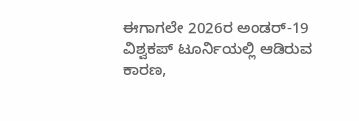ಈಗಾಗಲೇ 2026ರ ಅಂಡರ್-19 ವಿಶ್ವಕಪ್ ಟೂರ್ನಿಯಲ್ಲಿ ಆಡಿರುವ ಕಾರಣ,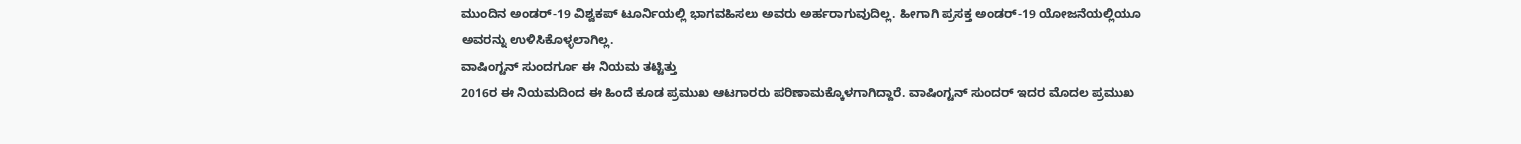ಮುಂದಿನ ಅಂಡರ್-19 ವಿಶ್ವಕಪ್ ಟೂರ್ನಿಯಲ್ಲಿ ಭಾಗವಹಿಸಲು ಅವರು ಅರ್ಹರಾಗುವುದಿಲ್ಲ. ಹೀಗಾಗಿ ಪ್ರಸಕ್ತ ಅಂಡರ್-19 ಯೋಜನೆಯಲ್ಲಿಯೂ ಅವರನ್ನು ಉಳಿಸಿಕೊಳ್ಳಲಾಗಿಲ್ಲ.
ವಾಷಿಂಗ್ಟನ್ ಸುಂದರ್ಗೂ ಈ ನಿಯಮ ತಟ್ಟಿತ್ತು
2016ರ ಈ ನಿಯಮದಿಂದ ಈ ಹಿಂದೆ ಕೂಡ ಪ್ರಮುಖ ಆಟಗಾರರು ಪರಿಣಾಮಕ್ಕೊಳಗಾಗಿದ್ದಾರೆ. ವಾಷಿಂಗ್ಟನ್ ಸುಂದರ್ ಇದರ ಮೊದಲ ಪ್ರಮುಖ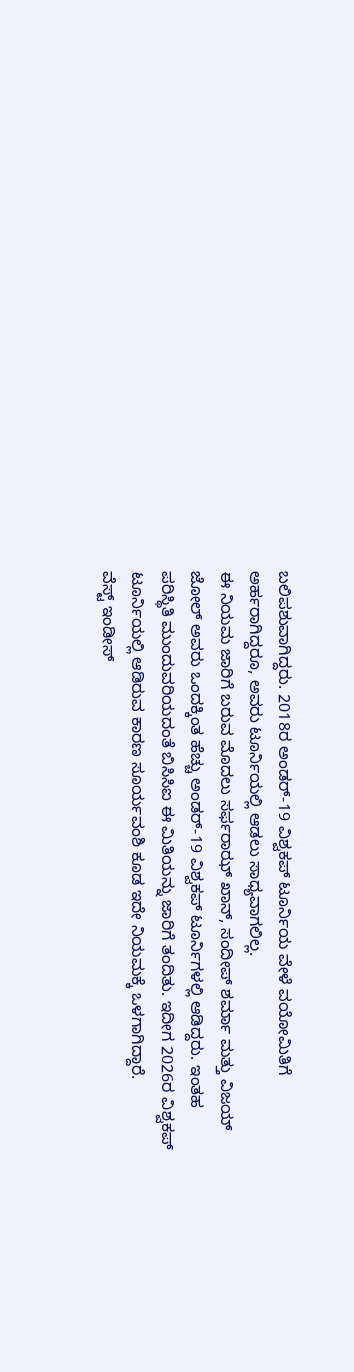ಬಲಿಪಶುವಾಗಿದ್ದರು. 2018ರ ಅಂಡರ್-19 ವಿಶ್ವಕಪ್ ಟೂರ್ನಿಯ ವೇಳೆ ವಯೋಮಿತಿಗೆ ಅರ್ಹರಾಗಿದ್ದರೂ, ಅವರು ಟೂರ್ನಿಯಲ್ಲಿ ಆಡಲು ಸಾಧ್ಯವಾಗಲಿಲ್ಲ.
ಈ ನಿಯಮ ಜಾರಿಗೆ ಬರುವ ಮೊದಲು ಸರ್ಫರಾಝ್ ಖಾನ್, ಸಂದೀಪ್ ಶರ್ಮಾ ಮತ್ತು ವಿಜಯ್ ಜೋಲ್ ಅವರು ಒಂದಕ್ಕಿಂತ ಹೆಚ್ಚು ಅಂಡರ್-19 ವಿಶ್ವಕಪ್ ಟೂರ್ನಿಗಳಲ್ಲಿ ಆಡಿದ್ದರು. ಇಂತಹ ಪರಿಸ್ಥಿತಿ ಮುಂದುವರಿಯದಂತೆ ಬಿಸಿಸಿಐ ಈ ಮಿತಿಯನ್ನು ಜಾರಿಗೆ ತಂದಿತು. ಇದೀಗ 2026ರ ವಿಶ್ವಕಪ್ ಟೂರ್ನಿಯಲ್ಲಿ ಆಡಿರುವ ಕಾರಣ ಸೂರ್ಯವಂಶಿ ಕೂಡ ಇದೇ ನಿಯಮಕ್ಕೆ ಒಳಗಾಗಿದ್ದಾರೆ.
ವೆಸ್ಟ್ ಇಂಡೀಸ್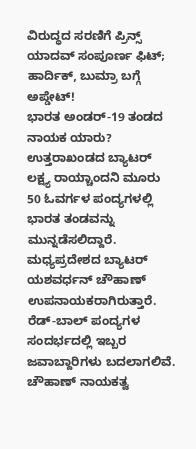ವಿರುದ್ಧದ ಸರಣಿಗೆ ಪ್ರಿನ್ಸ್ ಯಾದವ್ ಸಂಪೂರ್ಣ ಫಿಟ್; ಹಾರ್ದಿಕ್, ಬುಮ್ರಾ ಬಗ್ಗೆ ಅಪ್ಡೇಟ್!
ಭಾರತ ಅಂಡರ್-19 ತಂಡದ ನಾಯಕ ಯಾರು?
ಉತ್ತರಾಖಂಡದ ಬ್ಯಾಟರ್ ಲಕ್ಷ್ಯ ರಾಯ್ಚಾಂದನಿ ಮೂರು 50 ಓವರ್ಗಳ ಪಂದ್ಯಗಳಲ್ಲಿ ಭಾರತ ತಂಡವನ್ನು ಮುನ್ನಡೆಸಲಿದ್ದಾರೆ. ಮಧ್ಯಪ್ರದೇಶದ ಬ್ಯಾಟರ್ ಯಶವರ್ಧನ್ ಚೌಹಾಣ್ ಉಪನಾಯಕರಾಗಿರುತ್ತಾರೆ. ರೆಡ್-ಬಾಲ್ ಪಂದ್ಯಗಳ ಸಂದರ್ಭದಲ್ಲಿ ಇಬ್ಬರ ಜವಾಬ್ದಾರಿಗಳು ಬದಲಾಗಲಿವೆ. ಚೌಹಾಣ್ ನಾಯಕತ್ವ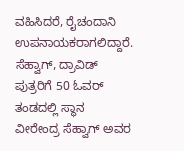ವಹಿಸಿದರೆ, ರೈಚಂದಾನಿ ಉಪನಾಯಕರಾಗಲಿದ್ದಾರೆ.
ಸೆಹ್ವಾಗ್, ದ್ರಾವಿಡ್ ಪುತ್ರರಿಗೆ 50 ಓವರ್ ತಂಡದಲ್ಲಿ ಸ್ಥಾನ
ವೀರೇಂದ್ರ ಸೆಹ್ವಾಗ್ ಅವರ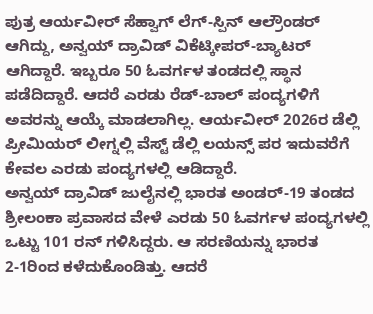ಪುತ್ರ ಆರ್ಯವೀರ್ ಸೆಹ್ವಾಗ್ ಲೆಗ್-ಸ್ಪಿನ್ ಆಲ್ರೌಂಡರ್ ಆಗಿದ್ದು, ಅನ್ವಯ್ ದ್ರಾವಿಡ್ ವಿಕೆಟ್ಕೀಪರ್-ಬ್ಯಾಟರ್ ಆಗಿದ್ದಾರೆ. ಇಬ್ಬರೂ 50 ಓವರ್ಗಳ ತಂಡದಲ್ಲಿ ಸ್ಥಾನ ಪಡೆದಿದ್ದಾರೆ. ಆದರೆ ಎರಡು ರೆಡ್-ಬಾಲ್ ಪಂದ್ಯಗಳಿಗೆ ಅವರನ್ನು ಆಯ್ಕೆ ಮಾಡಲಾಗಿಲ್ಲ. ಆರ್ಯವೀರ್ 2026ರ ಡೆಲ್ಲಿ ಪ್ರೀಮಿಯರ್ ಲೀಗ್ನಲ್ಲಿ ವೆಸ್ಟ್ ಡೆಲ್ಲಿ ಲಯನ್ಸ್ ಪರ ಇದುವರೆಗೆ ಕೇವಲ ಎರಡು ಪಂದ್ಯಗಳಲ್ಲಿ ಆಡಿದ್ದಾರೆ.
ಅನ್ವಯ್ ದ್ರಾವಿಡ್ ಜುಲೈನಲ್ಲಿ ಭಾರತ ಅಂಡರ್-19 ತಂಡದ ಶ್ರೀಲಂಕಾ ಪ್ರವಾಸದ ವೇಳೆ ಎರಡು 50 ಓವರ್ಗಳ ಪಂದ್ಯಗಳಲ್ಲಿ ಒಟ್ಟು 101 ರನ್ ಗಳಿಸಿದ್ದರು. ಆ ಸರಣಿಯನ್ನು ಭಾರತ 2-1ರಿಂದ ಕಳೆದುಕೊಂಡಿತ್ತು. ಆದರೆ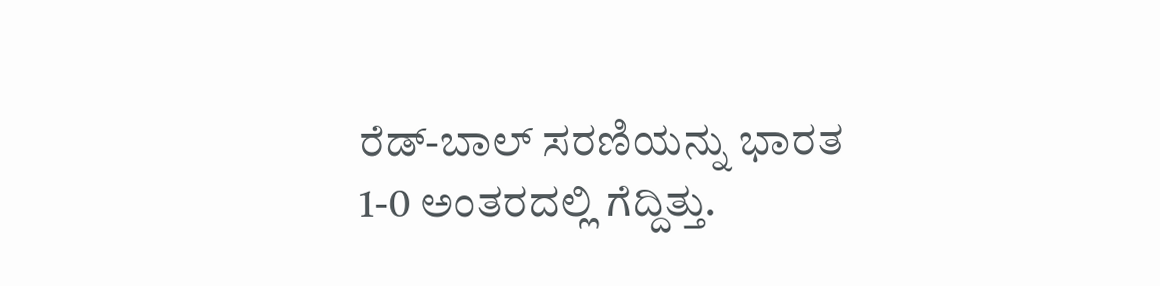ರೆಡ್-ಬಾಲ್ ಸರಣಿಯನ್ನು ಭಾರತ 1-0 ಅಂತರದಲ್ಲಿ ಗೆದ್ದಿತ್ತು.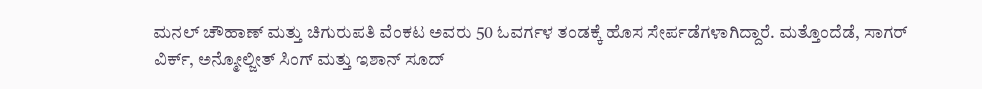ಮನಲ್ ಚೌಹಾಣ್ ಮತ್ತು ಚಿಗುರುಪತಿ ವೆಂಕಟ ಅವರು 50 ಓವರ್ಗಳ ತಂಡಕ್ಕೆ ಹೊಸ ಸೇರ್ಪಡೆಗಳಾಗಿದ್ದಾರೆ. ಮತ್ತೊಂದೆಡೆ, ಸಾಗರ್ ವಿರ್ಕ್, ಅನ್ಮೋಲ್ಜೀತ್ ಸಿಂಗ್ ಮತ್ತು ಇಶಾನ್ ಸೂದ್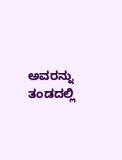ಅವರನ್ನು ತಂಡದಲ್ಲಿ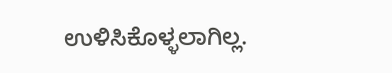ಉಳಿಸಿಕೊಳ್ಳಲಾಗಿಲ್ಲ.